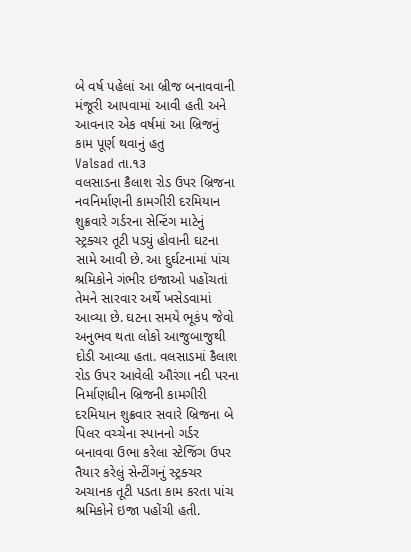બે વર્ષ પહેલાં આ બ્રીજ બનાવવાની મંજૂરી આપવામાં આવી હતી અને આવનાર એક વર્ષમાં આ બ્રિજનું કામ પૂર્ણ થવાનું હતુ
Valsad તા.૧૩
વલસાડના કૈલાશ રોડ ઉપર બ્રિજના નવનિર્માણની કામગીરી દરમિયાન શુક્રવારે ગર્ડરના સેન્ટિંગ માટેનું સ્ટ્રક્ચર તૂટી પડ્યું હોવાની ઘટના સામે આવી છે. આ દુર્ઘટનામાં પાંચ શ્રમિકોને ગંભીર ઇજાઓ પહોંચતાં તેમને સારવાર અર્થે ખસેડવામાં આવ્યા છે. ઘટના સમયે ભૂકંપ જેવો અનુભવ થતા લોકો આજુબાજુથી દોડી આવ્યા હતા. વલસાડમાં કૈલાશ રોડ ઉપર આવેલી ઔરંગા નદી પરના નિર્માણધીન બ્રિજની કામગીરી દરમિયાન શુક્રવાર સવારે બ્રિજના બે પિલર વચ્ચેના સ્પાનનો ગર્ડર બનાવવા ઉભા કરેલા સ્ટેજિંગ ઉપર તૈયાર કરેલું સેન્ટીંગનું સ્ટ્રક્ચર અચાનક તૂટી પડતા કામ કરતા પાંચ શ્રમિકોને ઇજા પહોંચી હતી.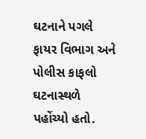ઘટનાને પગલે ફાયર વિભાગ અને પોલીસ કાફલો ઘટનાસ્થળે પહોંચ્યો હતો.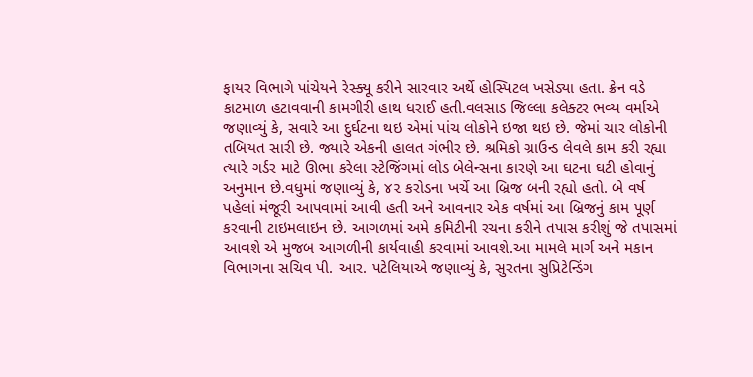ફાયર વિભાગે પાંચેયને રેસ્ક્યૂ કરીને સારવાર અર્થે હોસ્પિટલ ખસેડ્યા હતા. ક્રેન વડે કાટમાળ હટાવવાની કામગીરી હાથ ધરાઈ હતી.વલસાડ જિલ્લા કલેક્ટર ભવ્ય વર્માએ જણાવ્યું કે, સવારે આ દુર્ઘટના થઇ એમાં પાંચ લોકોને ઇજા થઇ છે. જેમાં ચાર લોકોની તબિયત સારી છે. જ્યારે એકની હાલત ગંભીર છે. શ્રમિકો ગ્રાઉન્ડ લેવલે કામ કરી રહ્યા ત્યારે ગર્ડર માટે ઊભા કરેલા સ્ટેજિંગમાં લોડ બેલેન્સના કારણે આ ઘટના ઘટી હોવાનું અનુમાન છે.વધુમાં જણાવ્યું કે, ૪૨ કરોડના ખર્ચે આ બ્રિજ બની રહ્યો હતો. બે વર્ષ પહેલાં મંજૂરી આપવામાં આવી હતી અને આવનાર એક વર્ષમાં આ બ્રિજનું કામ પૂર્ણ કરવાની ટાઇમલાઇન છે. આગળમાં અમે કમિટીની રચના કરીને તપાસ કરીશું જે તપાસમાં આવશે એ મુજબ આગળીની કાર્યવાહી કરવામાં આવશે.આ મામલે માર્ગ અને મકાન વિભાગના સચિવ પી. આર. પટેલિયાએ જણાવ્યું કે, સુરતના સુપ્રિટેન્ડિંગ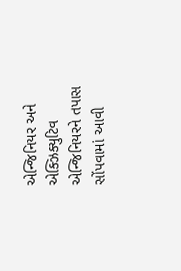એન્જિનિયર અને એક્ઝિક્યુટિવ એન્જિનિયરને તપાસ સોંપવામાં આવી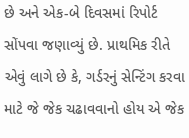છે અને એક-બે દિવસમાં રિપોર્ટ સોંપવા જણાવ્યું છે. પ્રાથમિક રીતે એવું લાગે છે કે, ગર્ડરનું સેન્ટિંગ કરવા માટે જે જેક ચઢાવવાનો હોય એ જેક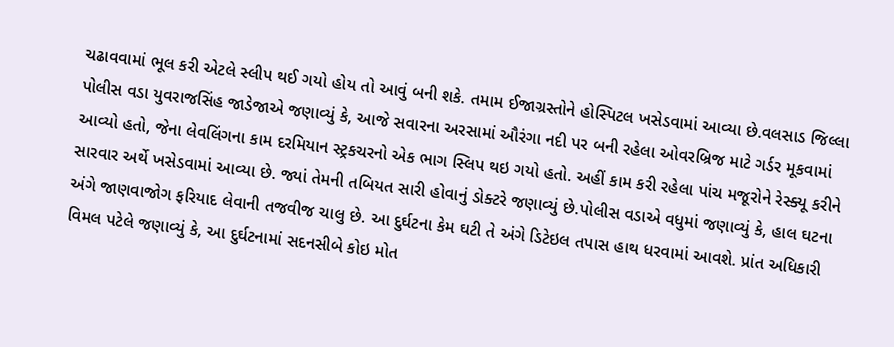ચઢાવવામાં ભૂલ કરી એટલે સ્લીપ થઈ ગયો હોય તો આવું બની શકે. તમામ ઈજાગ્રસ્તોને હોસ્પિટલ ખસેડવામાં આવ્યા છે.વલસાડ જિલ્લા પોલીસ વડા યુવરાજસિંહ જાડેજાએ જણાવ્યું કે, આજે સવારના અરસામાં ઔરંગા નદી પર બની રહેલા ઓવરબ્રિજ માટે ગર્ડર મૂકવામાં આવ્યો હતો, જેના લેવલિંગના કામ દરમિયાન સ્ટ્રકચરનો એક ભાગ સ્લિપ થઇ ગયો હતો. અહીં કામ કરી રહેલા પાંચ મજૂરોને રેસ્ક્યૂ કરીને સારવાર અર્થે ખસેડવામાં આવ્યા છે. જ્યાં તેમની તબિયત સારી હોવાનું ડોક્ટરે જણાવ્યું છે.પોલીસ વડાએ વધુમાં જણાવ્યું કે, હાલ ઘટના અંગે જાણવાજોગ ફરિયાદ લેવાની તજવીજ ચાલુ છે. આ દુર્ઘટના કેમ ઘટી તે અંગે ડિટેઇલ તપાસ હાથ ધરવામાં આવશે. પ્રાંત અધિકારી વિમલ પટેલે જણાવ્યું કે, આ દુર્ઘટનામાં સદનસીબે કોઇ મોત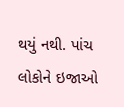થયું નથી. પાંચ લોકોને ઇજાઓ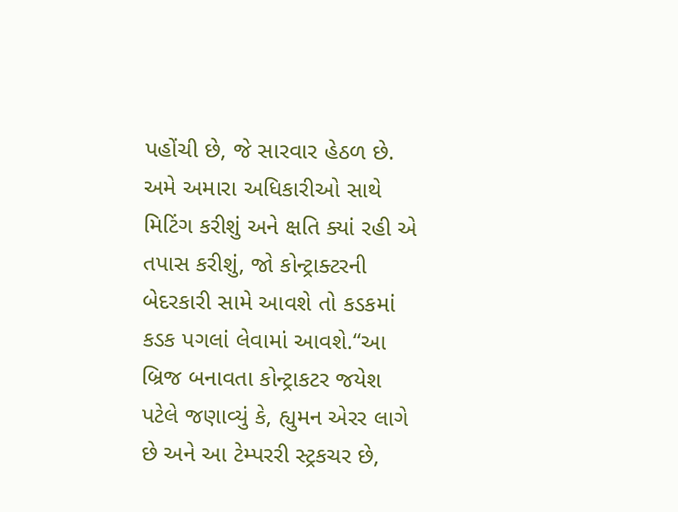પહોંચી છે, જે સારવાર હેઠળ છે. અમે અમારા અધિકારીઓ સાથે મિટિંગ કરીશું અને ક્ષતિ ક્યાં રહી એ તપાસ કરીશું, જો કોન્ટ્રાક્ટરની બેદરકારી સામે આવશે તો કડકમાં કડક પગલાં લેવામાં આવશે.“આ બ્રિજ બનાવતા કોન્ટ્રાકટર જયેશ પટેલે જણાવ્યું કે, હ્યુમન એરર લાગે છે અને આ ટેમ્પરરી સ્ટ્રકચર છે,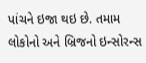પાંચને ઇજા થઇ છે. તમામ લોકોનો અને બ્રિજનો ઇન્સોરન્સ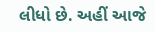લીધો છે. અહીં આજે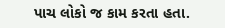પાચ લોકો જ કામ કરતા હતા.